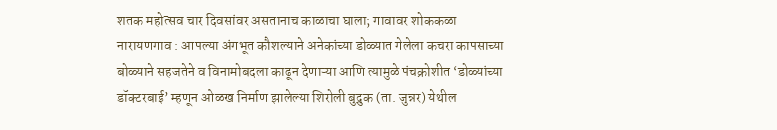शतक महोत्सव चार दिवसांवर असतानाच काळाचा घाला; गावावर शोककळा
नारायणगाव : आपल्या अंगभूत कौशल्याने अनेकांच्या डोळ्यात गेलेला कचरा कापसाच्या बोळ्याने सहजतेने व विनामोबदला काढून देणाऱ्या आणि त्यामुळे पंचक्रोशीत ‘डोळ्यांच्या डॉक्टरबाई’ म्हणून ओळख निर्माण झालेल्या शिरोली बुद्रुक (ता. जुन्नर) येथील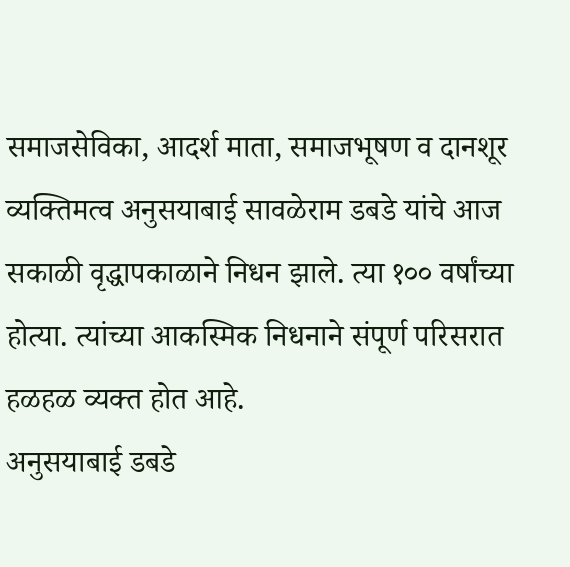समाजसेविका, आदर्श माता, समाजभूषण व दानशूर व्यक्तिमत्व अनुसयाबाई सावळेराम डबडे यांचे आज सकाळी वृद्धापकाळाने निधन झाले. त्या १०० वर्षांच्या होत्या. त्यांच्या आकस्मिक निधनाने संपूर्ण परिसरात हळहळ व्यक्त होत आहे.
अनुसयाबाई डबडे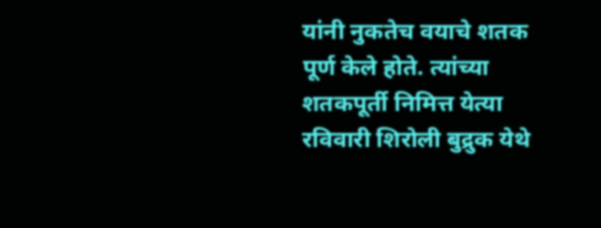यांनी नुकतेच वयाचे शतक पूर्ण केले होते. त्यांच्या शतकपूर्ती निमित्त येत्या रविवारी शिरोली बुद्रुक येथे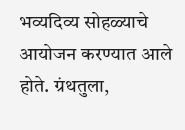भव्यदिव्य सोहळ्याचे आयोजन करण्यात आले होते. ग्रंथतुला,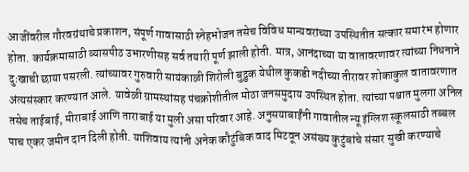आजींवरील गौरवग्रंथाचे प्रकाशन, संपूर्ण गावासाठी स्नेहभोजन तसेच विविध मान्यवरांच्या उपस्थितीत सत्कार समारंभ होणार होता. कार्यक्रमासाठी व्यासपीठ उभारणीसह सर्व तयारी पूर्ण झाली होती. मात्र, आनंदाच्या या वातावरणावर त्यांच्या निधनाने दुःखाची छाया पसरली. त्यांच्यावर गुरुवारी सायंकाळी शिरोली बुद्रुक येथील कुकडी नदीच्या तीरावर शोकाकुल वातावरणात अंत्यसंस्कार करण्यात आले. यावेळी ग्रामस्थांसह पंचक्रोशीतील मोठा जनसमुदाय उपस्थित होता. त्यांच्या पश्चात मुलगा अनिल तसेच ताईबाई, मीराबाई आणि ताराबाई या मुली असा परिवार आहे. अनुसयाबाईंनी गावातील न्यू इंग्लिश स्कूलसाठी तब्बल पाच एकर जमीन दान दिली होती. याशिवाय त्यांनी अनेक कौटुंबिक वाद मिटवून असंख्य कुटुंबांचे संसार सुखी करण्याचे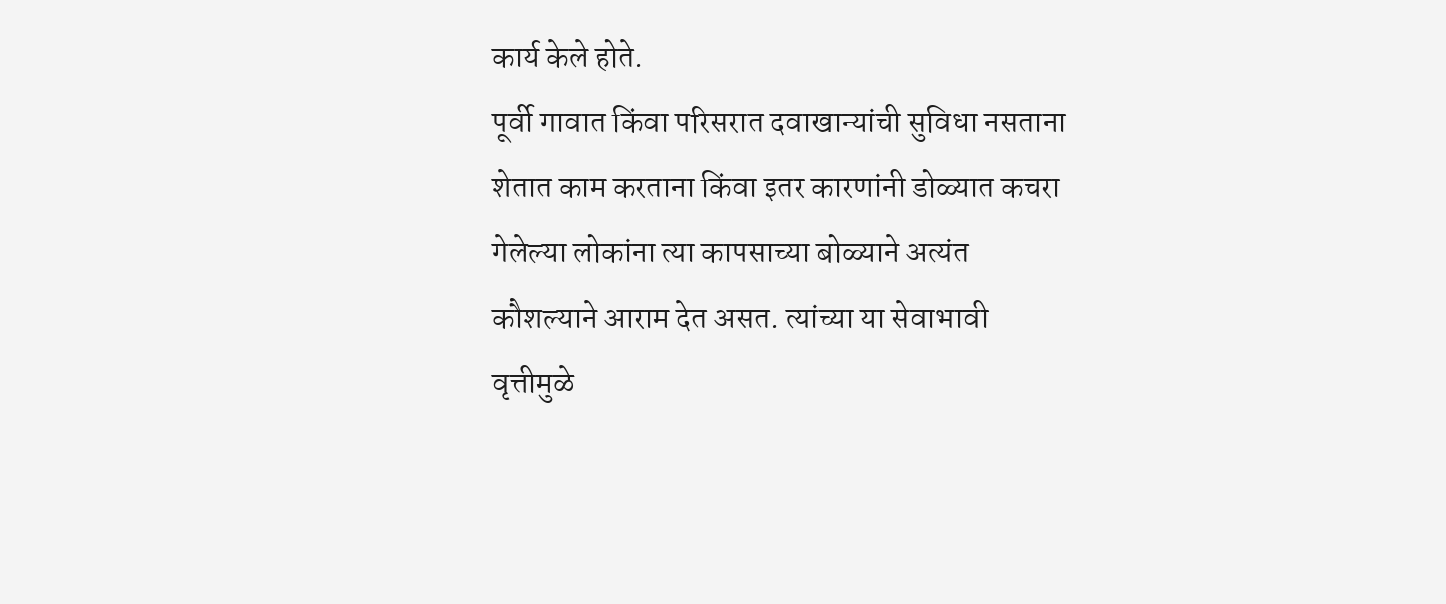कार्य केले होते.
पूर्वी गावात किंवा परिसरात दवाखान्यांची सुविधा नसताना शेतात काम करताना किंवा इतर कारणांनी डोळ्यात कचरा गेलेल्या लोकांना त्या कापसाच्या बोळ्याने अत्यंत कौशल्याने आराम देत असत. त्यांच्या या सेवाभावी वृत्तीमुळे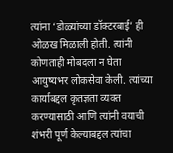त्यांना ‘डोळ्यांच्या डॉक्टरबाई’ ही ओळख मिळाली होती. त्यांनी कोणताही मोबदला न घेता आयुष्यभर लोकसेवा केली. त्यांच्या कार्याबद्दल कृतज्ञता व्यक्त करण्यासाठी आणि त्यांनी वयाची शंभरी पूर्ण केल्याबद्दल त्यांचा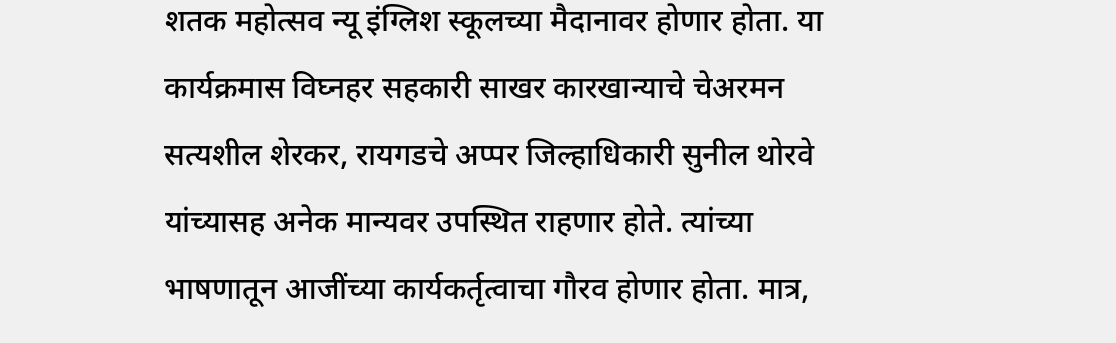शतक महोत्सव न्यू इंग्लिश स्कूलच्या मैदानावर होणार होता. या कार्यक्रमास विघ्नहर सहकारी साखर कारखान्याचे चेअरमन सत्यशील शेरकर, रायगडचे अप्पर जिल्हाधिकारी सुनील थोरवे यांच्यासह अनेक मान्यवर उपस्थित राहणार होते. त्यांच्या भाषणातून आजींच्या कार्यकर्तृत्वाचा गौरव होणार होता. मात्र,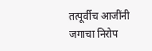तत्पूर्वीच आजींनी जगाचा निरोप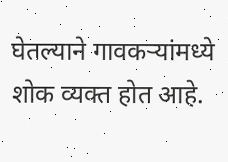घेतल्याने गावकऱ्यांमध्ये शोक व्यक्त होत आहे.